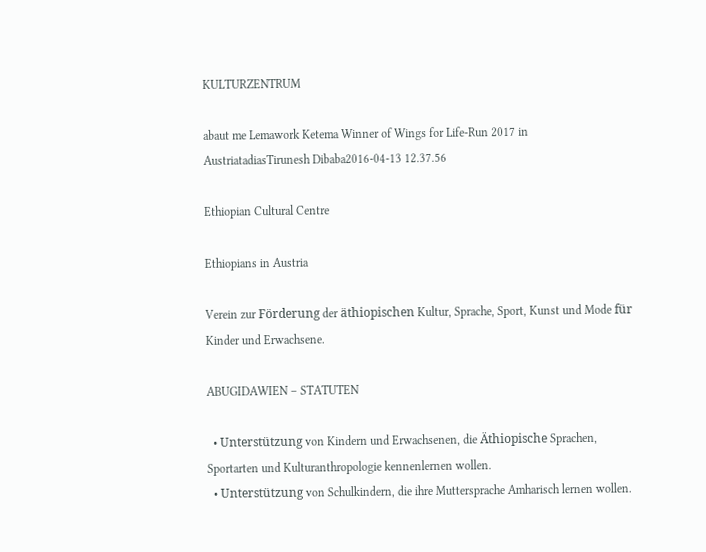KULTURZENTRUM

abaut me Lemawork Ketema Winner of Wings for Life-Run 2017 in AustriatadiasTirunesh Dibaba2016-04-13 12.37.56

Ethiopian Cultural Centre

Ethiopians in Austria

Verein zur Förderung der äthiopischen Kultur, Sprache, Sport, Kunst und Mode für Kinder und Erwachsene.

ABUGIDAWIEN – STATUTEN

  • Unterstützung von Kindern und Erwachsenen, die Äthiopische Sprachen, Sportarten und Kulturanthropologie kennenlernen wollen.
  • Unterstützung von Schulkindern, die ihre Muttersprache Amharisch lernen wollen.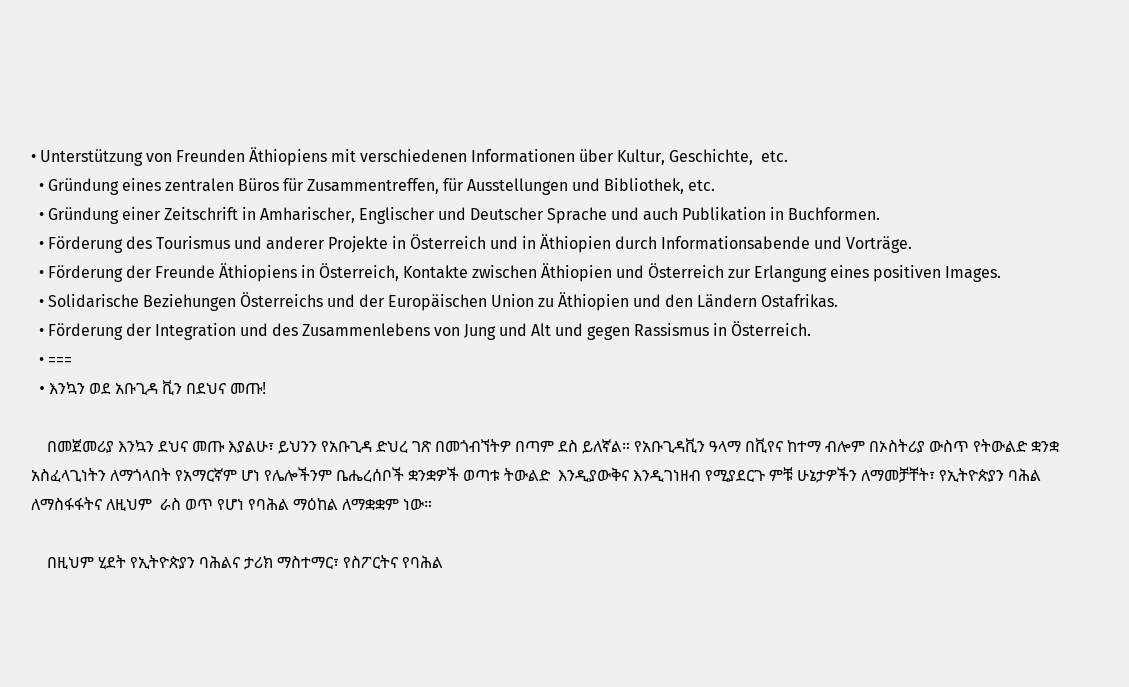• Unterstützung von Freunden Äthiopiens mit verschiedenen Informationen über Kultur, Geschichte,  etc.
  • Gründung eines zentralen Büros für Zusammentreffen, für Ausstellungen und Bibliothek, etc.
  • Gründung einer Zeitschrift in Amharischer, Englischer und Deutscher Sprache und auch Publikation in Buchformen.
  • Förderung des Tourismus und anderer Projekte in Österreich und in Äthiopien durch Informationsabende und Vorträge.
  • Förderung der Freunde Äthiopiens in Österreich, Kontakte zwischen Äthiopien und Österreich zur Erlangung eines positiven Images.
  • Solidarische Beziehungen Österreichs und der Europäischen Union zu Äthiopien und den Ländern Ostafrikas.
  • Förderung der Integration und des Zusammenlebens von Jung und Alt und gegen Rassismus in Österreich.
  • ===
  • እንኳን ወደ አቡጊዳ ቪን በደህና መጡ!

    በመጀመሪያ እንኳን ደህና መጡ እያልሁ፣ ይህንን የአቡጊዳ ድህረ ገጽ በመጎብኘትዎ በጣም ደስ ይለኛል። የአቡጊዳቪን ዓላማ በቪየና ከተማ ብሎም በኦስትሪያ ውስጥ የትውልድ ቋንቋ አስፈላጊነትን ለማጎላበት የአማርኛም ሆነ የሌሎችንም ቤሔረሰቦች ቋንቋዎች ወጣቱ ትውልድ  እንዲያውቅና እንዲገነዘብ የሚያደርጉ ምቹ ሁኔታዎችን ለማመቻቸት፣ የኢትዮጵያን ባሕል ለማስፋፋትና ለዚህም  ራስ ወጥ የሆነ የባሕል ማዕከል ለማቋቋም ነው።

    በዚህም ሂደት የኢትዮጵያን ባሕልና ታሪክ ማስተማር፣ የስፖርትና የባሕል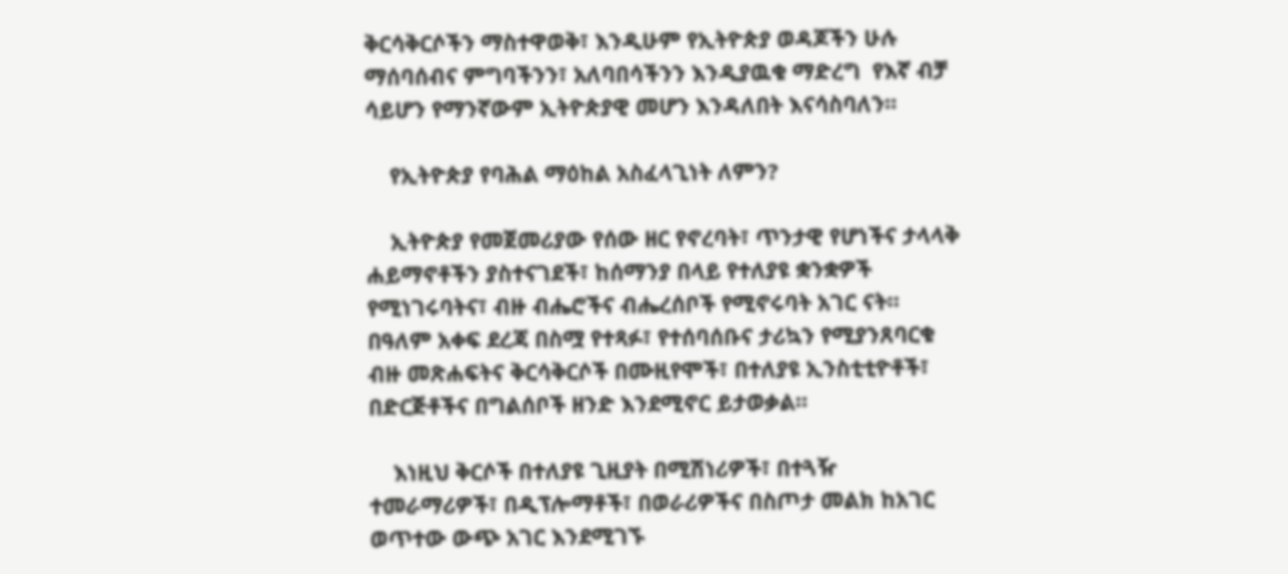ቅርሳቅርሶችን ማስተዋወቅ፣ እንዲሁም የኢትዮጵያ ወዳጆችን ሁሉ ማሰባሰብና ምግባችንን፣ አለባበሳችንን እንዲያዉቁ ማድረግ  የእኛ ብቻ ሳይሆን የማንኛውም ኢትዮጵያዊ መሆን እንዳለበት እናሳስባለን።

    የኢትዮጵያ የባሕል ማዕከል አስፈላጊነት ለምን?

    ኢትዮጵያ የመጀመሪያው የሰው ዘር የኖረባት፣ ጥንታዊ የሆነችና ታላላቅ ሐይማኖቶችን ያስተናገደች፣ ከሰማንያ በላይ የተለያዩ ቋንቋዎች የሚነገሩባትና፣ ብዙ ብሔሮችና ብሔረሰቦች የሚኖሩባት አገር ናት። በዓለም አቀፍ ደረጃ በስሟ የተጻፉ፣ የተሰባሰቡና ታሪኳን የሚያንጸባርቁ ብዙ መጽሐፍትና ቅርሳቅርሶች በሙዚየሞች፣ በተለያዩ ኢንስቲቲዮቶች፣ በድርጅቶችና በግልሰቦች ዘንድ እንደሚኖር ይታወቃል።

    እነዚህ ቅርሶች በተለያዩ ጊዚያት በሚሽነሪዎች፣ በተጓዥ ተመራማሪዎች፣ በዲፕሎማቶች፣ በወራሪዎችና በስጦታ መልክ ከአገር ወጥተው ውጭ አገር እንደሚገኙ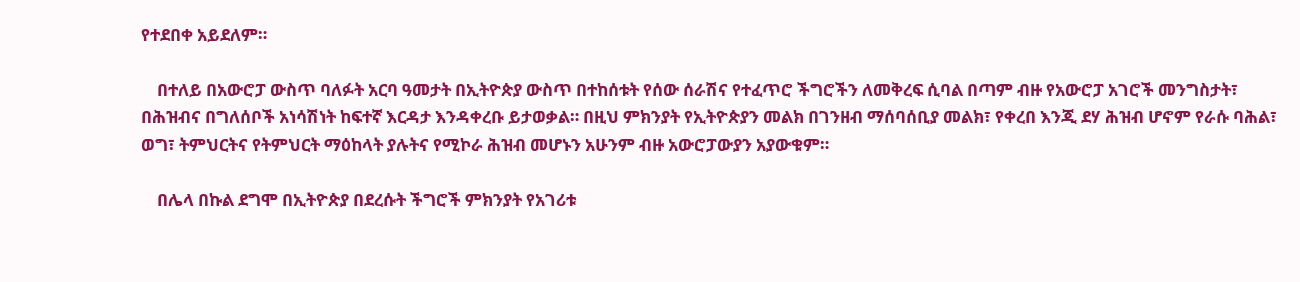የተደበቀ አይደለም።

    በተለይ በአውሮፓ ውስጥ ባለፉት አርባ ዓመታት በኢትዮጵያ ውስጥ በተከሰቱት የሰው ሰራሽና የተፈጥሮ ችግሮችን ለመቅረፍ ሲባል በጣም ብዙ የአውሮፓ አገሮች መንግስታት፣ በሕዝብና በግለሰቦች አነሳሽነት ከፍተኛ እርዳታ እንዳቀረቡ ይታወቃል። በዚህ ምክንያት የኢትዮጵያን መልክ በገንዘብ ማሰባሰቢያ መልክ፣ የቀረበ እንጂ ደሃ ሕዝብ ሆኖም የራሱ ባሕል፣ ወግ፣ ትምህርትና የትምህርት ማዕከላት ያሉትና የሚኮራ ሕዝብ መሆኑን አሁንም ብዙ አውሮፓውያን አያውቁም።

    በሌላ በኩል ደግሞ በኢትዮጵያ በደረሱት ችግሮች ምክንያት የአገሪቱ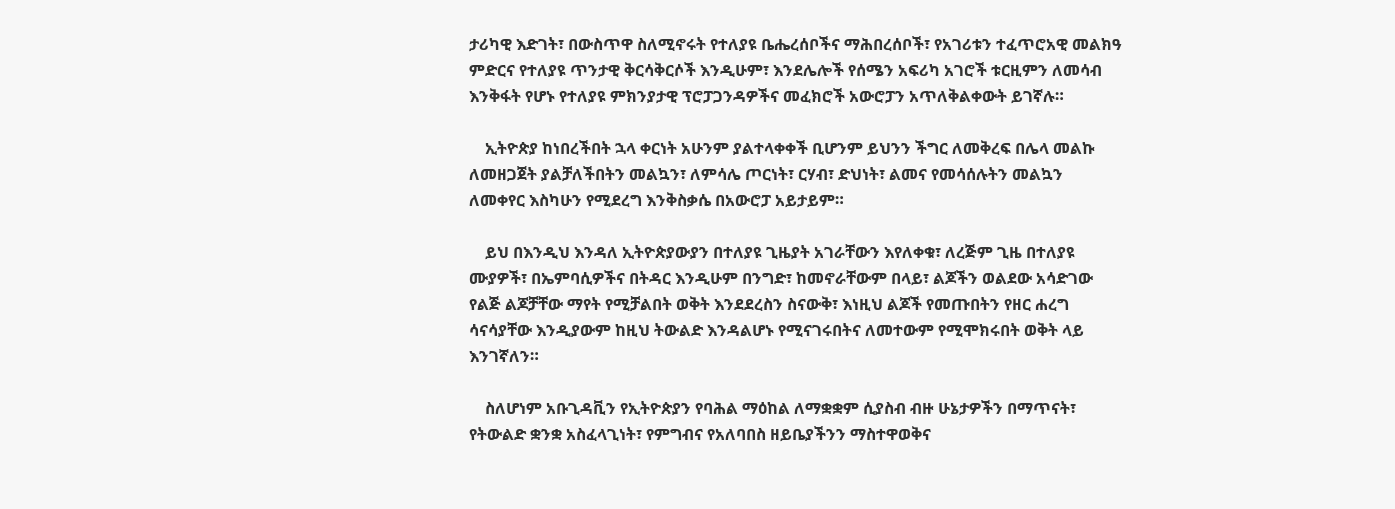ታሪካዊ እድገት፣ በውስጥዋ ስለሚኖሩት የተለያዩ ቤሔረሰቦችና ማሕበረሰቦች፣ የአገሪቱን ተፈጥሮአዊ መልክዓ ምድርና የተለያዩ ጥንታዊ ቅርሳቅርሶች እንዲሁም፣ እንደሌሎች የሰሜን አፍሪካ አገሮች ቱርዚምን ለመሳብ እንቅፋት የሆኑ የተለያዩ ምክንያታዊ ፕሮፓጋንዳዎችና መፈክሮች አውሮፓን አጥለቅልቀውት ይገኛሉ።

    ኢትዮጵያ ከነበረችበት ኋላ ቀርነት አሁንም ያልተላቀቀች ቢሆንም ይህንን ችግር ለመቅረፍ በሌላ መልኩ ለመዘጋጀት ያልቻለችበትን መልኳን፣ ለምሳሌ ጦርነት፣ ርሃብ፣ ድህነት፣ ልመና የመሳሰሉትን መልኳን ለመቀየር እስካሁን የሚደረግ እንቅስቃሴ በአውሮፓ አይታይም።

    ይህ በእንዲህ እንዳለ ኢትዮጵያውያን በተለያዩ ጊዜያት አገራቸውን እየለቀቁ፣ ለረጅም ጊዜ በተለያዩ ሙያዎች፣ በኤምባሲዎችና በትዳር እንዲሁም በንግድ፣ ከመኖራቸውም በላይ፣ ልጆችን ወልደው አሳድገው የልጅ ልጆቻቸው ማየት የሚቻልበት ወቅት እንደደረስን ስናውቅ፣ እነዚህ ልጆች የመጡበትን የዘር ሐረግ ሳናሳያቸው እንዲያውም ከዚህ ትውልድ እንዳልሆኑ የሚናገሩበትና ለመተውም የሚሞክሩበት ወቅት ላይ እንገኛለን።

    ስለሆነም አቡጊዳቪን የኢትዮጵያን የባሕል ማዕከል ለማቋቋም ሲያስብ ብዙ ሁኔታዎችን በማጥናት፣ የትውልድ ቋንቋ አስፈላጊነት፣ የምግብና የአለባበስ ዘይቤያችንን ማስተዋወቅና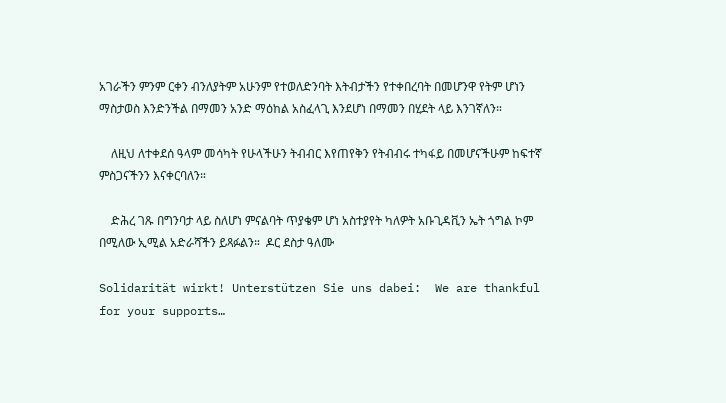አገራችን ምንም ርቀን ብንለያትም አሁንም የተወለድንባት እትብታችን የተቀበረባት በመሆንዋ የትም ሆነን ማስታወስ እንድንችል በማመን አንድ ማዕከል አስፈላጊ እንደሆነ በማመን በሂደት ላይ እንገኛለን።

    ለዚህ ለተቀደሰ ዓላም መሳካት የሁላችሁን ትብብር እየጠየቅን የትብብሩ ተካፋይ በመሆናችሁም ከፍተኛ ምስጋናችንን እናቀርባለን።

    ድሕረ ገጹ በግንባታ ላይ ስለሆነ ምናልባት ጥያቄም ሆነ አስተያየት ካለዎት አቡጊዳቪን ኤት ጎግል ኮም በሚለው ኢሚል አድራሻችን ይጻፉልን።  ዶር ደስታ ዓለሙ

Solidarität wirkt! Unterstützen Sie uns dabei:  We are thankful for your supports…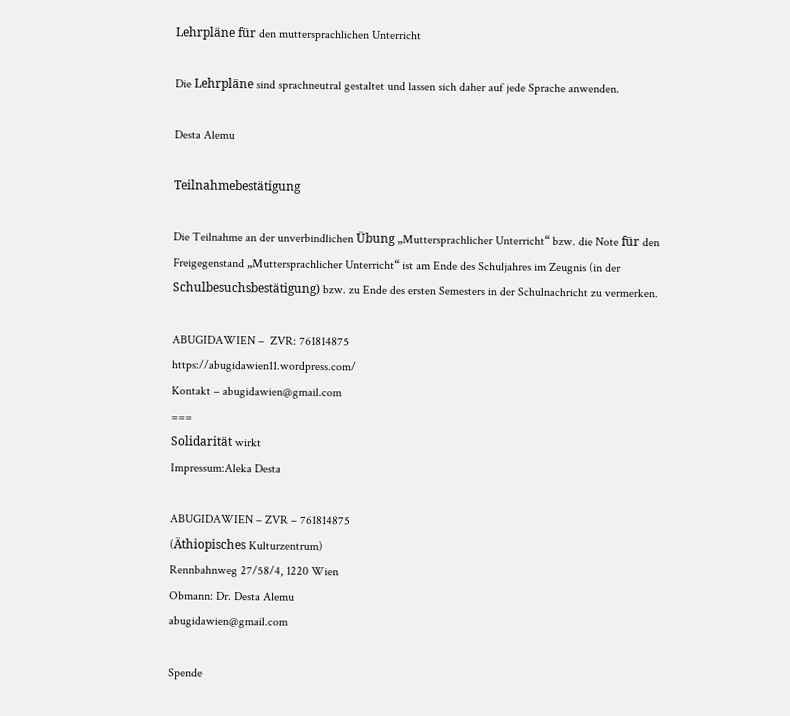Lehrpläne für den muttersprachlichen Unterricht

Die Lehrpläne sind sprachneutral gestaltet und lassen sich daher auf jede Sprache anwenden.

Desta Alemu

Teilnahmebestätigung

Die Teilnahme an der unverbindlichen Übung „Muttersprachlicher Unterricht“ bzw. die Note für den Freigegenstand „Muttersprachlicher Unterricht“ ist am Ende des Schuljahres im Zeugnis (in der Schulbesuchsbestätigung) bzw. zu Ende des ersten Semesters in der Schulnachricht zu vermerken.

ABUGIDAWIEN –  ZVR: 761814875
https://abugidawien11.wordpress.com/
Kontakt – abugidawien@gmail.com
===
Solidarität wirkt
Impressum:Aleka Desta

ABUGIDAWIEN – ZVR – 761814875
(Äthiopisches Kulturzentrum)
Rennbahnweg 27/58/4, 1220 Wien
Obmann: Dr. Desta Alemu
abugidawien@gmail.com

Spende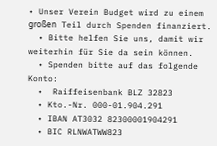• Unser Verein Budget wird zu einem großen Teil durch Spenden finanziert.
  • Bitte helfen Sie uns, damit wir weiterhin für Sie da sein können.
  • Spenden bitte auf das folgende Konto:
  •  Raiffeisenbank BLZ 32823
  • Kto.-Nr. 000-01.904.291
  • IBAN AT3032 82300001904291
  • BIC RLNWATWW823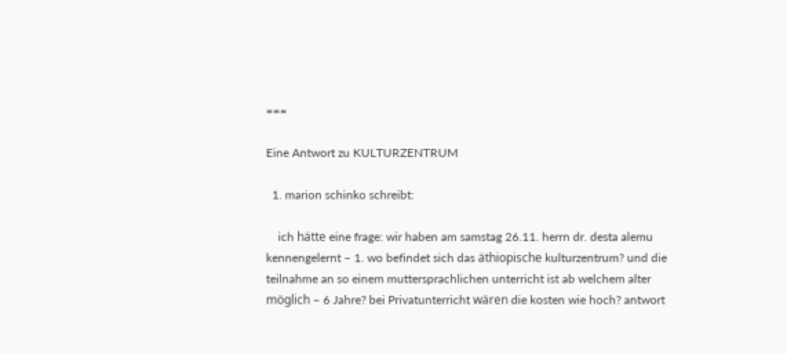===

Eine Antwort zu KULTURZENTRUM

  1. marion schinko schreibt:

    ich hätte eine frage: wir haben am samstag 26.11. herrn dr. desta alemu kennengelernt – 1. wo befindet sich das äthiopische kulturzentrum? und die teilnahme an so einem muttersprachlichen unterricht ist ab welchem alter möglich – 6 Jahre? bei Privatunterricht wären die kosten wie hoch? antwort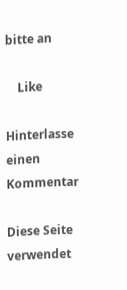bitte an

    Like

Hinterlasse einen Kommentar

Diese Seite verwendet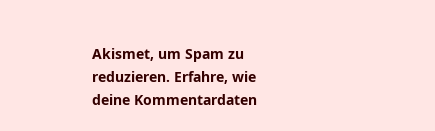Akismet, um Spam zu reduzieren. Erfahre, wie deine Kommentardaten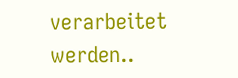verarbeitet werden..